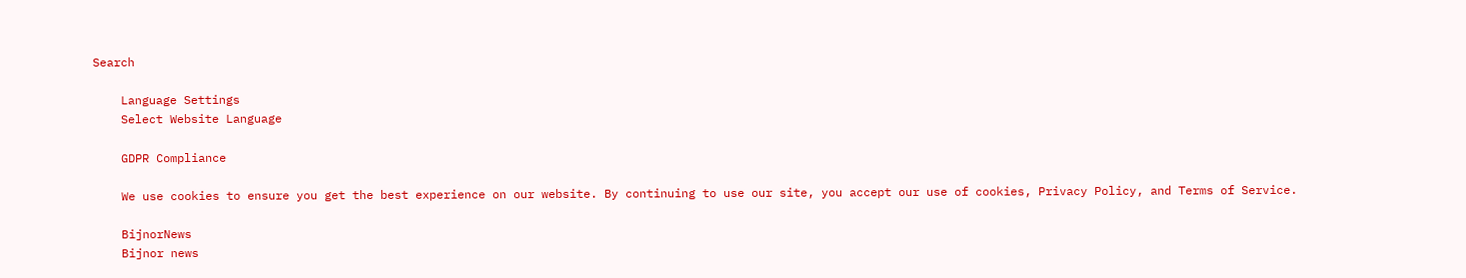Search

    Language Settings
    Select Website Language

    GDPR Compliance

    We use cookies to ensure you get the best experience on our website. By continuing to use our site, you accept our use of cookies, Privacy Policy, and Terms of Service.

    BijnorNews
    Bijnor news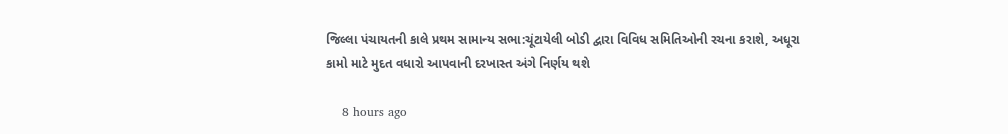જિલ્લા પંચાયતની કાલે પ્રથમ સામાન્ય સભા:ચૂંટાયેલી બોડી દ્વારા વિવિધ સમિતિઓની રચના કરાશે, અધૂરા કામો માટે મુદત વધારો આપવાની દરખાસ્ત અંગે નિર્ણય થશે

    8 hours ago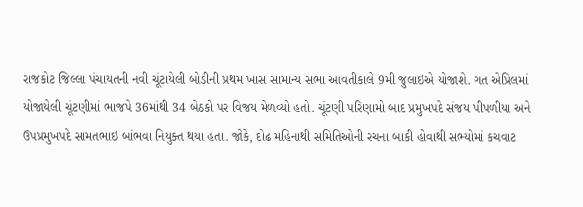રાજકોટ જિલ્લા પંચાયતની નવી ચૂંટાયેલી બોડીની પ્રથમ ખાસ સામાન્ય સભા આવતીકાલે 9મી જુલાઇએ યોજાશે. ગત એપ્રિલમાં યોજાયેલી ચૂંટણીમાં ભાજપે 36માંથી 34 બેઠકો પર વિજય મેળવ્યો હતો. ચૂંટણી પરિણામો બાદ પ્રમુખપદે સંજય પીપળીયા અને ઉપપ્રમુખપદે સામતભાઇ બાંભવા નિયુક્ત થયા હતા. જોકે, દોઢ મહિનાથી સમિતિઓની રચના બાકી હોવાથી સભ્યોમાં કચવાટ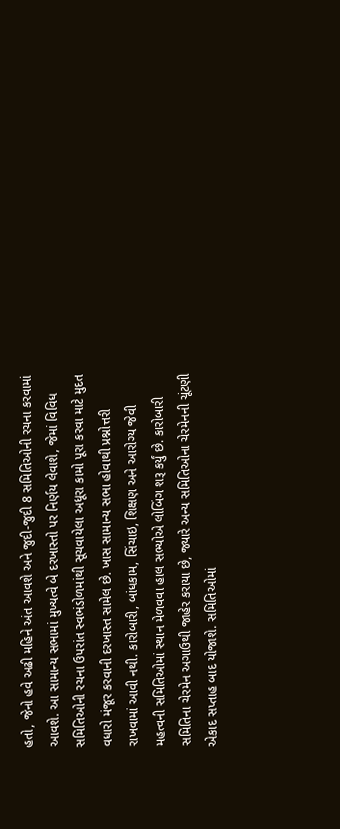હતો, જેનો હવે અઢી મહિને અંત આવશે અને જુદી-જુદી 8 સમિતિઓની રચના કરવામાં આવશે. આ સામાન્ય સભામાં મુખ્યત્વે બે દરખાસ્તો પર નિર્ણય લેવાશે, જેમાં વિવિધ સમિતિઓની રચના ઉપરાંત સ્વભંડોળમાંથી સૂચવાયેલા અધૂરા કામો પૂરા કરવા માટે મુદત વધારો મંજૂર કરવાની દરખાસ્ત સામેલ છે. ખાસ સામાન્ય સભા હોવાથી પ્રશ્નોત્તરી રાખવામાં આવી નથી. કારોબારી, બાંધકામ, સિંચાઇ, શિક્ષણ અને આરોગ્ય જેવી મહત્વની સમિતિઓમાં સ્થાન મેળવવા હાલ સભ્યોએ લોબિંગ શરૂ કર્યું છે. કારોબારી સમિતિના ચેરમેન અગાઉથી જાહેર કરાયા છે, જ્યારે અન્ય સમિતિઓના ચેરમેનની ચૂંટણી એકાદ સપ્તાહ બાદ યોજાશે. સમિતિઓમાં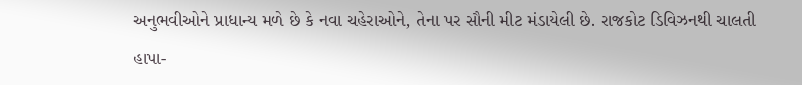અનુભવીઓને પ્રાધાન્ય મળે છે કે નવા ચહેરાઓને, તેના પર સૌની મીટ મંડાયેલી છે. રાજકોટ ડિવિઝનથી ચાલતી હાપા-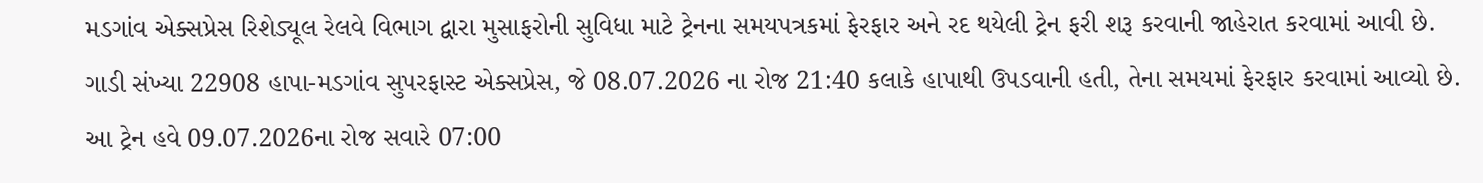મડગાંવ એક્સપ્રેસ રિશેડ્યૂલ રેલવે વિભાગ દ્વારા મુસાફરોની સુવિધા માટે ટ્રેનના સમયપત્રકમાં ફેરફાર અને રદ થયેલી ટ્રેન ફરી શરૂ કરવાની જાહેરાત કરવામાં આવી છે. ગાડી સંખ્યા 22908 હાપા-મડગાંવ સુપરફાસ્ટ એક્સપ્રેસ, જે 08.07.2026 ના રોજ 21:40 કલાકે હાપાથી ઉપડવાની હતી, તેના સમયમાં ફેરફાર કરવામાં આવ્યો છે. આ ટ્રેન હવે 09.07.2026ના રોજ સવારે 07:00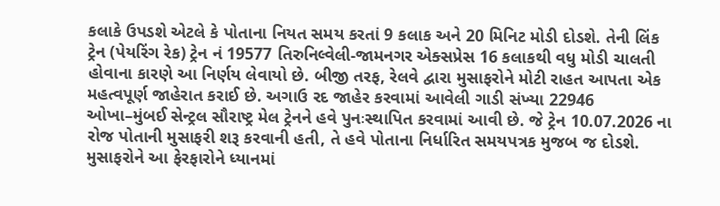કલાકે ઉપડશે એટલે કે પોતાના નિયત સમય કરતાં 9 કલાક અને 20 મિનિટ મોડી દોડશે. તેની લિંક ટ્રેન (પેયરિંગ રેક) ટ્રેન નં 19577 તિરુનિલ્વેલી-જામનગર એક્સપ્રેસ 16 કલાકથી વધુ મોડી ચાલતી હોવાના કારણે આ નિર્ણય લેવાયો છે. બીજી તરફ, રેલવે દ્વારા મુસાફરોને મોટી રાહત આપતા એક મહત્વપૂર્ણ જાહેરાત કરાઈ છે. અગાઉ રદ જાહેર કરવામાં આવેલી ગાડી સંખ્યા 22946 ઓખા–મુંબઈ સેન્ટ્રલ સૌરાષ્ટ્ર મેલ ટ્રેનને હવે પુનઃસ્થાપિત કરવામાં આવી છે. જે ટ્રેન 10.07.2026 ના રોજ પોતાની મુસાફરી શરૂ કરવાની હતી, તે હવે પોતાના નિર્ધારિત સમયપત્રક મુજબ જ દોડશે. મુસાફરોને આ ફેરફારોને ધ્યાનમાં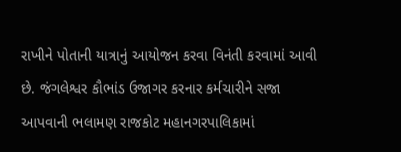રાખીને પોતાની યાત્રાનું આયોજન કરવા વિનંતી કરવામાં આવી છે. જંગલેશ્વર કૌભાંડ ઉજાગર કરનાર કર્મચારીને સજા આપવાની ભલામણ રાજકોટ મહાનગરપાલિકામાં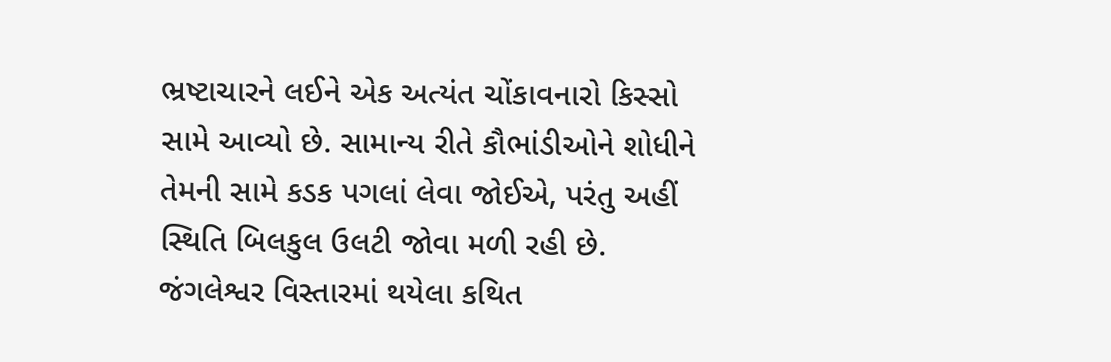ભ્રષ્ટાચારને લઈને એક અત્યંત ચોંકાવનારો કિસ્સો સામે આવ્યો છે. સામાન્ય રીતે કૌભાંડીઓને શોધીને તેમની સામે કડક પગલાં લેવા જોઈએ, પરંતુ અહીં સ્થિતિ બિલકુલ ઉલટી જોવા મળી રહી છે. જંગલેશ્વર વિસ્તારમાં થયેલા કથિત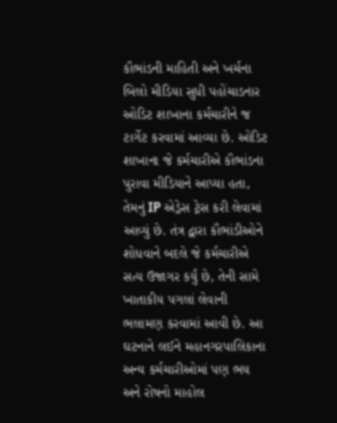કૌભાંડની માહિતી અને ખર્ચના બિલો મીડિયા સુધી પહોંચાડનાર ઓડિટ શાખાના કર્મચારીને જ ટાર્ગેટ કરવામાં આવ્યા છે. ઓડિટ શાખાના જે કર્મચારીએ કૌભાંડના પુરાવા મીડિયાને આપ્યા હતા, તેમનું IP એડ્રેસ ટ્રેસ કરી લેવામાં આવ્યું છે. તંત્ર દ્વારા કૌભાંડીઓને શોધવાને બદલે જે કર્મચારીએ સત્ય ઉજાગર કર્યું છે, તેની સામે ખાતાકીય પગલાં લેવાની ભલામણ કરવામાં આવી છે. આ ઘટનાને લઈને મહાનગરપાલિકાના અન્ય કર્મચારીઓમાં પણ ભય અને રોષનો માહોલ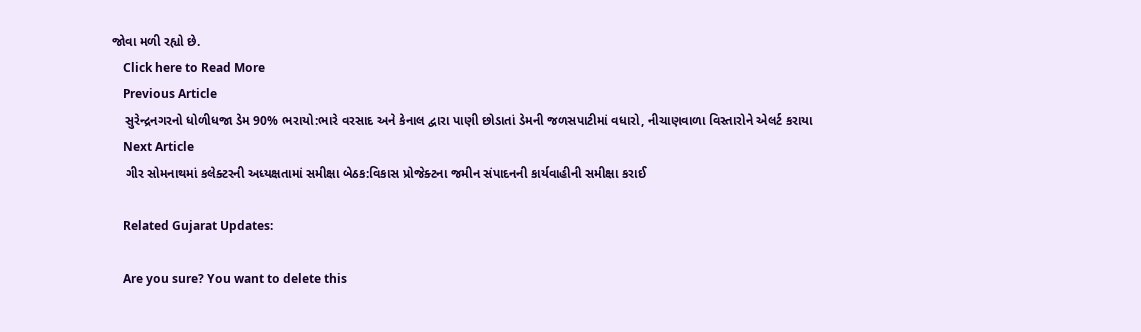જોવા મળી રહ્યો છે.
    Click here to Read More
    Previous Article
    સુરેન્દ્રનગરનો ધોળીધજા ડેમ 90% ભરાયો:ભારે વરસાદ અને કેનાલ દ્વારા પાણી છોડાતાં ડેમની જળસપાટીમાં વધારો, નીચાણવાળા વિસ્તારોને એલર્ટ કરાયા
    Next Article
    ગીર સોમનાથમાં કલેક્ટરની અધ્યક્ષતામાં સમીક્ષા બેઠક:વિકાસ પ્રોજેક્ટના જમીન સંપાદનની કાર્યવાહીની સમીક્ષા કરાઈ

    Related Gujarat Updates:

    Are you sure? You want to delete this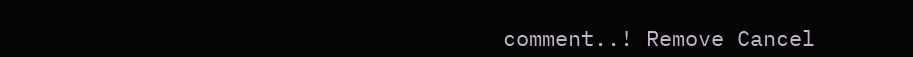comment..! Remove Cancel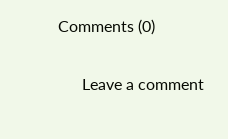Comments (0)

      Leave a comment